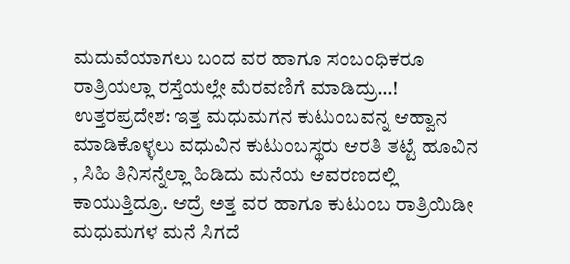ಮದುವೆಯಾಗಲು ಬಂದ ವರ ಹಾಗೂ ಸಂಬಂಧಿಕರೂ ರಾತ್ರಿಯಲ್ಲಾ ರಸ್ತೆಯಲ್ಲೇ ಮೆರವಣಿಗೆ ಮಾಡಿದ್ರು…!
ಉತ್ತರಪ್ರದೇಶ: ಇತ್ತ ಮಧುಮಗನ ಕುಟುಂಬವನ್ನ ಆಹ್ವಾನ ಮಾಡಿಕೊಳ್ಳಲು ವಧುವಿನ ಕುಟುಂಬಸ್ಥರು ಆರತಿ ತಟ್ಟೆ ಹೂವಿನ , ಸಿಹಿ ತಿನಿಸನ್ನೆಲ್ಲಾ ಹಿಡಿದು ಮನೆಯ ಆವರಣದಲ್ಲಿ ಕಾಯುತ್ತಿದ್ರೂ. ಆದ್ರೆ ಅತ್ತ ವರ ಹಾಗೂ ಕುಟುಂಬ ರಾತ್ರಿಯಿಡೀ ಮಧುಮಗಳ ಮನೆ ಸಿಗದೆ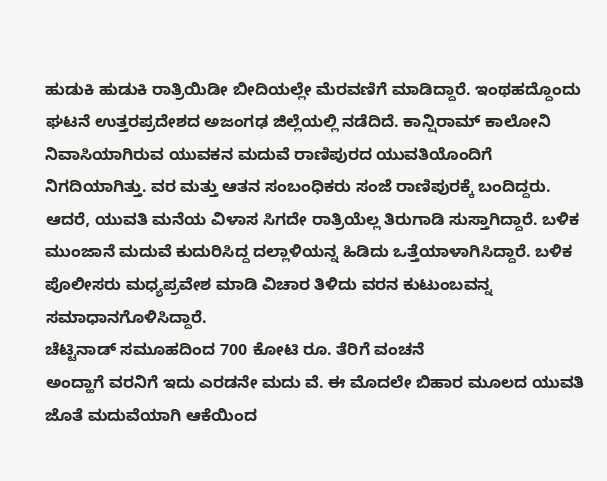ಹುಡುಕಿ ಹುಡುಕಿ ರಾತ್ರಿಯಿಡೀ ಬೀದಿಯಲ್ಲೇ ಮೆರವಣಿಗೆ ಮಾಡಿದ್ದಾರೆ. ಇಂಥಹದ್ದೊಂದು ಘಟನೆ ಉತ್ತರಪ್ರದೇಶದ ಅಜಂಗಢ ಜಿಲ್ಲೆಯಲ್ಲಿ ನಡೆದಿದೆ. ಕಾನ್ಷಿರಾಮ್ ಕಾಲೋನಿ ನಿವಾಸಿಯಾಗಿರುವ ಯುವಕನ ಮದುವೆ ರಾಣಿಪುರದ ಯುವತಿಯೊಂದಿಗೆ ನಿಗದಿಯಾಗಿತ್ತು. ವರ ಮತ್ತು ಆತನ ಸಂಬಂಧಿಕರು ಸಂಜೆ ರಾಣಿಪುರಕ್ಕೆ ಬಂದಿದ್ದರು. ಆದರೆ, ಯುವತಿ ಮನೆಯ ವಿಳಾಸ ಸಿಗದೇ ರಾತ್ರಿಯೆಲ್ಲ ತಿರುಗಾಡಿ ಸುಸ್ತಾಗಿದ್ದಾರೆ. ಬಳಿಕ ಮುಂಜಾನೆ ಮದುವೆ ಕುದುರಿಸಿದ್ದ ದಲ್ಲಾಳಿಯನ್ನ ಹಿಡಿದು ಒತ್ತೆಯಾಳಾಗಿಸಿದ್ದಾರೆ. ಬಳಿಕ ಪೊಲೀಸರು ಮಧ್ಯಪ್ರವೇಶ ಮಾಡಿ ವಿಚಾರ ತಿಳಿದು ವರನ ಕುಟುಂಬವನ್ನ ಸಮಾಧಾನಗೊಳಿಸಿದ್ದಾರೆ.
ಚೆಟ್ಟಿನಾಡ್ ಸಮೂಹದಿಂದ 700 ಕೋಟಿ ರೂ. ತೆರಿಗೆ ವಂಚನೆ
ಅಂದ್ಹಾಗೆ ವರನಿಗೆ ಇದು ಎರಡನೇ ಮದು ವೆ. ಈ ಮೊದಲೇ ಬಿಹಾರ ಮೂಲದ ಯುವತಿ ಜೊತೆ ಮದುವೆಯಾಗಿ ಆಕೆಯಿಂದ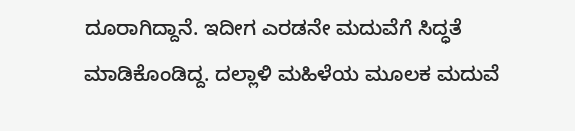ದೂರಾಗಿದ್ದಾನೆ. ಇದೀಗ ಎರಡನೇ ಮದುವೆಗೆ ಸಿದ್ಧತೆ ಮಾಡಿಕೊಂಡಿದ್ದ. ದಲ್ಲಾಳಿ ಮಹಿಳೆಯ ಮೂಲಕ ಮದುವೆ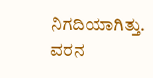ನಿಗದಿಯಾಗಿತ್ತು. ವರನ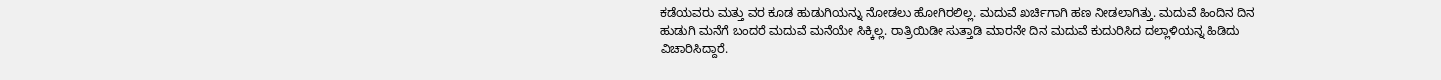ಕಡೆಯವರು ಮತ್ತು ವರ ಕೂಡ ಹುಡುಗಿಯನ್ನು ನೋಡಲು ಹೋಗಿರಲಿಲ್ಲ. ಮದುವೆ ಖರ್ಚಿಗಾಗಿ ಹಣ ನೀಡಲಾಗಿತ್ತು. ಮದುವೆ ಹಿಂದಿನ ದಿನ ಹುಡುಗಿ ಮನೆಗೆ ಬಂದರೆ ಮದುವೆ ಮನೆಯೇ ಸಿಕ್ಕಿಲ್ಲ. ರಾತ್ರಿಯಿಡೀ ಸುತ್ತಾಡಿ ಮಾರನೇ ದಿನ ಮದುವೆ ಕುದುರಿಸಿದ ದಲ್ಲಾಳಿಯನ್ನ ಹಿಡಿದು ವಿಚಾರಿಸಿದ್ದಾರೆ.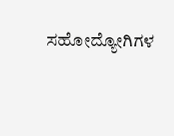ಸಹೋದ್ಯೋಗಿಗಳ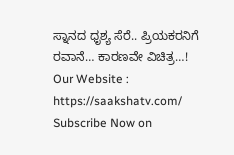ಸ್ನಾನದ ಧೃಶ್ಯ ಸೆರೆ.. ಪ್ರಿಯಕರನಿಗೆ ರವಾನೆ… ಕಾರಣವೇ ವಿಚಿತ್ರ…!
Our Website : https://saakshatv.com/
Subscribe Now on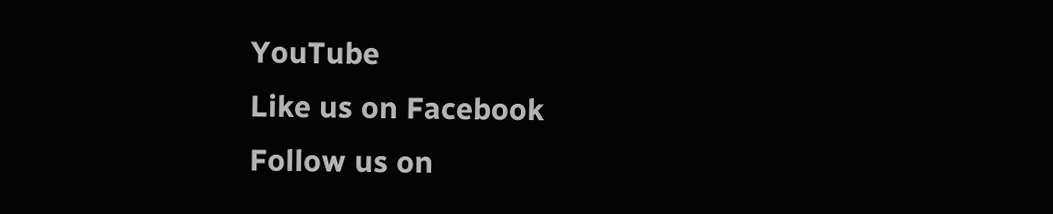YouTube
Like us on Facebook
Follow us on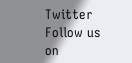Twitter
Follow us on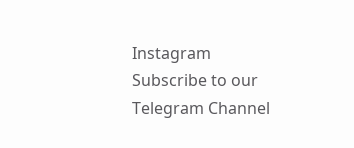Instagram
Subscribe to our Telegram Channel